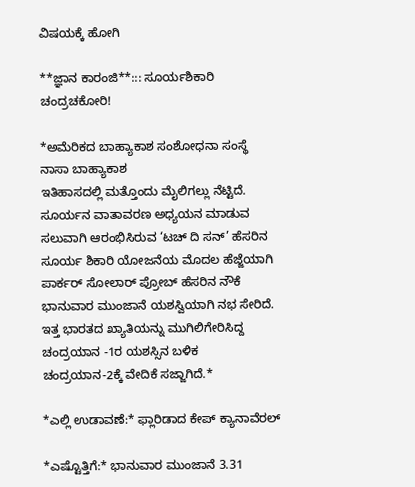ವಿಷಯಕ್ಕೆ ಹೋಗಿ

**ಜ್ಞಾನ ಕಾರಂಜಿ**::: ಸೂರ್ಯಶಿಕಾರಿ ಚಂದ್ರಚಕೋರಿ!

*ಅಮೆರಿಕದ ಬಾಹ್ಯಾಕಾಶ ಸಂಶೋಧನಾ ಸಂಸ್ಥೆ ನಾಸಾ ಬಾಹ್ಯಾಕಾಶ
ಇತಿಹಾಸದಲ್ಲಿ ಮತ್ತೊಂದು ಮೈಲಿಗಲ್ಲು ನೆಟ್ಟಿದೆ. ಸೂರ್ಯನ ವಾತಾವರಣ ಅಧ್ಯಯನ ಮಾಡುವ
ಸಲುವಾಗಿ ಆರಂಭಿಸಿರುವ ‘ಟಚ್ ದಿ ಸನ್’ ಹೆಸರಿನ ಸೂರ್ಯ ಶಿಕಾರಿ ಯೋಜನೆಯ ಮೊದಲ ಹೆಜ್ಜೆಯಾಗಿ
ಪಾರ್ಕರ್ ಸೋಲಾರ್ ಪ್ರೋಬ್ ಹೆಸರಿನ ನೌಕೆ ಭಾನುವಾರ ಮುಂಜಾನೆ ಯಶಸ್ವಿಯಾಗಿ ನಭ ಸೇರಿದೆ.
ಇತ್ತ ಭಾರತದ ಖ್ಯಾತಿಯನ್ನು ಮುಗಿಲಿಗೇರಿಸಿದ್ದ ಚಂದ್ರಯಾನ -1ರ ಯಶಸ್ಸಿನ ಬಳಿಕ
ಚಂದ್ರಯಾನ-2ಕ್ಕೆ ವೇದಿಕೆ ಸಜ್ಜಾಗಿದೆ.*

*ಎಲ್ಲಿ ಉಡಾವಣೆ:* ಫ್ಲಾರಿಡಾದ ಕೇಪ್ ಕ್ಯಾನಾವೆರಲ್

*ಎಷ್ಟೊತ್ತಿಗೆ:* ಭಾನುವಾರ ಮುಂಜಾನೆ 3.31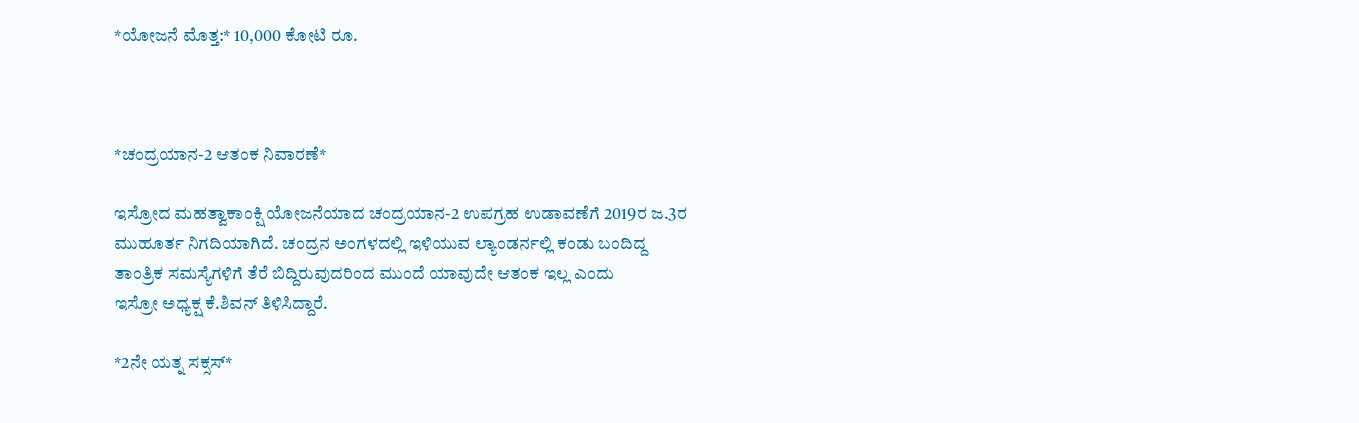*ಯೋಜನೆ ಮೊತ್ತ:* 10,000 ಕೋಟಿ ರೂ.



*ಚಂದ್ರಯಾನ-2 ಆತಂಕ ನಿವಾರಣೆ*

ಇಸ್ರೋದ ಮಹತ್ವಾಕಾಂಕ್ಷಿ ಯೋಜನೆಯಾದ ಚಂದ್ರಯಾನ-2 ಉಪಗ್ರಹ ಉಡಾವಣೆಗೆ 2019ರ ಜ.3ರ
ಮುಹೂರ್ತ ನಿಗದಿಯಾಗಿದೆ. ಚಂದ್ರನ ಅಂಗಳದಲ್ಲಿ ಇಳಿಯುವ ಲ್ಯಾಂಡರ್ನಲ್ಲಿ ಕಂಡು ಬಂದಿದ್ದ
ತಾಂತ್ರಿಕ ಸಮಸ್ಯೆಗಳಿಗೆ ತೆರೆ ಬಿದ್ದಿರುವುದರಿಂದ ಮುಂದೆ ಯಾವುದೇ ಆತಂಕ ಇಲ್ಲ ಎಂದು
ಇಸ್ರೋ ಅಧ್ಯಕ್ಷ ಕೆ.ಶಿವನ್ ತಿಳಿಸಿದ್ದಾರೆ.

*2ನೇ ಯತ್ನ ಸಕ್ಸಸ್*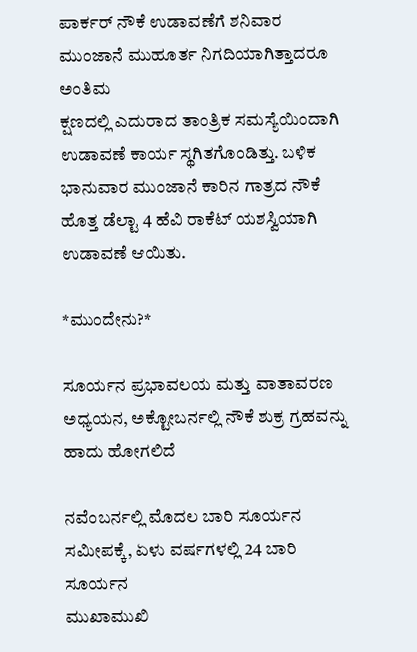ಪಾರ್ಕರ್ ನೌಕೆ ಉಡಾವಣೆಗೆ ಶನಿವಾರ ಮುಂಜಾನೆ ಮುಹೂರ್ತ ನಿಗದಿಯಾಗಿತ್ತಾದರೂ ಅಂತಿಮ
ಕ್ಷಣದಲ್ಲಿ ಎದುರಾದ ತಾಂತ್ರಿಕ ಸಮಸ್ಯೆಯಿಂದಾಗಿ ಉಡಾವಣೆ ಕಾರ್ಯ ಸ್ಥಗಿತಗೊಂಡಿತ್ತು. ಬಳಿಕ
ಭಾನುವಾರ ಮುಂಜಾನೆ ಕಾರಿನ ಗಾತ್ರದ ನೌಕೆ ಹೊತ್ತ ಡೆಲ್ಟಾ 4 ಹೆವಿ ರಾಕೆಟ್ ಯಶಸ್ವಿಯಾಗಿ
ಉಡಾವಣೆ ಆಯಿತು.

*ಮುಂದೇನು?*

ಸೂರ್ಯನ ಪ್ರಭಾವಲಯ ಮತ್ತು ವಾತಾವರಣ ಅಧ್ಯಯನ, ಅಕ್ಟೋಬರ್ನಲ್ಲಿ ನೌಕೆ ಶುಕ್ರ ಗ್ರಹವನ್ನು
ಹಾದು ಹೋಗಲಿದೆ

ನವೆಂಬರ್ನಲ್ಲಿ ಮೊದಲ ಬಾರಿ ಸೂರ್ಯನ ಸಮೀಪಕ್ಕೆ, ಏಳು ವರ್ಷಗಳಲ್ಲಿ 24 ಬಾರಿ ಸೂರ್ಯನ
ಮುಖಾಮುಖಿ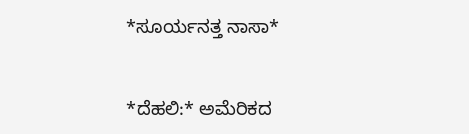*ಸೂರ್ಯನತ್ತ ನಾಸಾ*


*ದೆಹಲಿ:* ಅಮೆರಿಕದ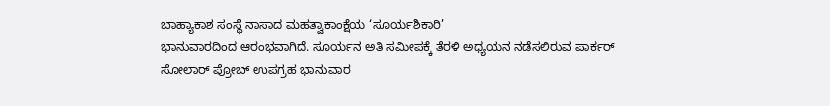ಬಾಹ್ಯಾಕಾಶ ಸಂಸ್ಥೆ ನಾಸಾದ ಮಹತ್ವಾಕಾಂಕ್ಷೆಯ ‘ಸೂರ್ಯಶಿಕಾರಿ’
ಭಾನುವಾರದಿಂದ ಆರಂಭವಾಗಿದೆ. ಸೂರ್ಯನ ಅತಿ ಸಮೀಪಕ್ಕೆ ತೆರಳಿ ಅಧ್ಯಯನ ನಡೆಸಲಿರುವ ಪಾರ್ಕರ್
ಸೋಲಾರ್ ಪ್ರೋಬ್ ಉಪಗ್ರಹ ಭಾನುವಾರ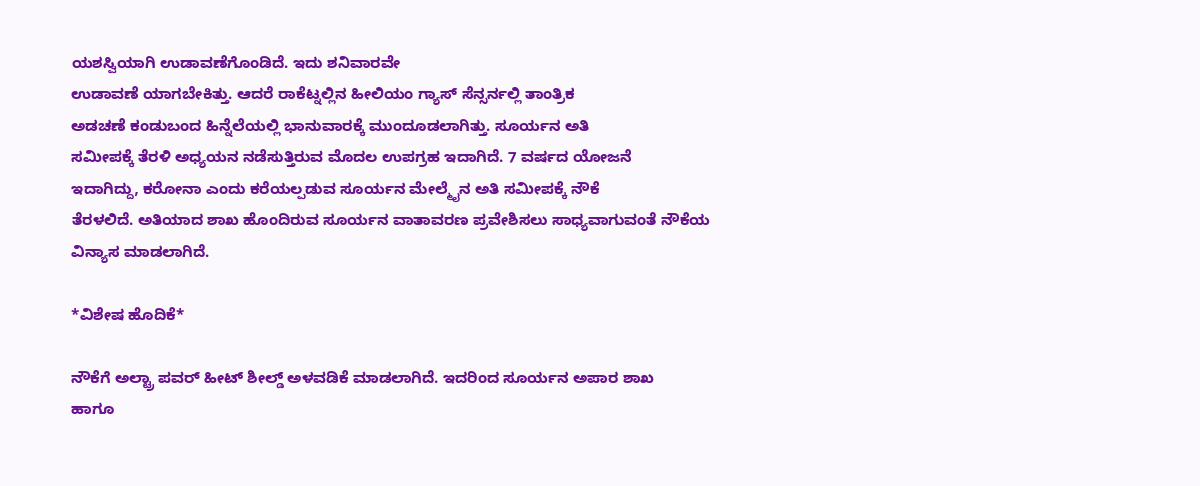ಯಶಸ್ವಿಯಾಗಿ ಉಡಾವಣೆಗೊಂಡಿದೆ. ಇದು ಶನಿವಾರವೇ
ಉಡಾವಣೆ ಯಾಗಬೇಕಿತ್ತು. ಆದರೆ ರಾಕೆಟ್ನಲ್ಲಿನ ಹೀಲಿಯಂ ಗ್ಯಾಸ್ ಸೆನ್ಸರ್ನಲ್ಲಿ ತಾಂತ್ರಿಕ
ಅಡಚಣೆ ಕಂಡುಬಂದ ಹಿನ್ನೆಲೆಯಲ್ಲಿ ಭಾನುವಾರಕ್ಕೆ ಮುಂದೂಡಲಾಗಿತ್ತು. ಸೂರ್ಯನ ಅತಿ
ಸಮೀಪಕ್ಕೆ ತೆರಳಿ ಅಧ್ಯಯನ ನಡೆಸುತ್ತಿರುವ ಮೊದಲ ಉಪಗ್ರಹ ಇದಾಗಿದೆ. 7 ವರ್ಷದ ಯೋಜನೆ
ಇದಾಗಿದ್ದು, ಕರೋನಾ ಎಂದು ಕರೆಯಲ್ಪಡುವ ಸೂರ್ಯನ ಮೇಲ್ಮೈನ ಅತಿ ಸಮೀಪಕ್ಕೆ ನೌಕೆ
ತೆರಳಲಿದೆ. ಅತಿಯಾದ ಶಾಖ ಹೊಂದಿರುವ ಸೂರ್ಯನ ವಾತಾವರಣ ಪ್ರವೇಶಿಸಲು ಸಾಧ್ಯವಾಗುವಂತೆ ನೌಕೆಯ
ವಿನ್ಯಾಸ ಮಾಡಲಾಗಿದೆ.

*ವಿಶೇಷ ಹೊದಿಕೆ*

ನೌಕೆಗೆ ಅಲ್ಟ್ರಾ ಪವರ್ ಹೀಟ್ ಶೀಲ್ಡ್ ಅಳವಡಿಕೆ ಮಾಡಲಾಗಿದೆ. ಇದರಿಂದ ಸೂರ್ಯನ ಅಪಾರ ಶಾಖ
ಹಾಗೂ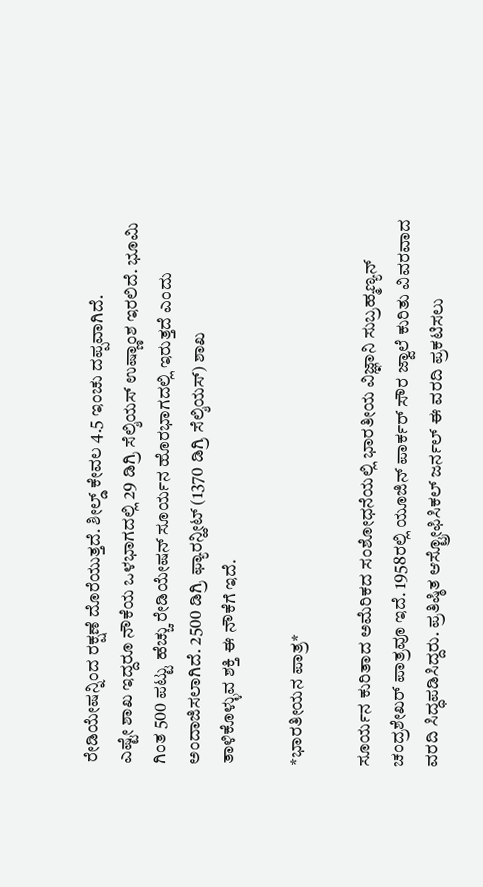ರೇಡಿಯೇಷನ್ನಿಂದ ರಕ್ಷಣೆ ದೊರೆಯುತ್ತದೆ. ಶೀಲ್ಡ್ ಕೇವಲ 4.5 ಇಂಚು ದಪ್ಪವಾಗಿದೆ.
ಎಷ್ಟೇ ಶಾಖ ಇದ್ದರೂ ನೌಕೆಯ ಒಳಭಾಗದಲ್ಲಿ 29 ಡಿಗ್ರಿ ಸೆಲ್ಶಿಯಸ್ ಉಷ್ಣಾಂಶ ಇರಲಿದೆ. ಭೂಮಿ
ಗಿಂತ 500 ಪಟ್ಟು ಹೆಚ್ಚು ರೇಡಿಯೇಷನ್ ಸೂರ್ಯನ ಹೊರಭಾಗದಲ್ಲಿ ಇರುತ್ತದೆ ಎಂದು
ಅಂದಾಜಿಸಲಾಗಿದೆ. 2500 ಡಿಗ್ರಿ ಫ್ಯಾರನ್ಹೀಟ್ (1370 ಡಿಗ್ರಿ ಸೆಲ್ಶಿಯಸ್) ಶಾಖ
ತಾಳಿಕೊಳ್ಳುವ ಶಕ್ತಿ ಈ ನೌಕೆಗೆ ಇದೆ.

*ಭಾರತೀಯನ ಪಾತ್ರ*

ಸೂರ್ಯನ ಕುರಿತಾದ ಅಮೆರಿಕದ ಸಂಶೋಧನೆಯಲ್ಲಿ ಭಾರತೀಯ ವಿಜ್ಞಾನಿ ಸುಬ್ರಹ್ಮಣ್ಯನ್
ಚಂದ್ರಶೇಖರ್ ಪಾತ್ರವೂ ಇದೆ. 1958ರಲ್ಲಿ ಯೂಜಿನ್ ಪಾರ್ಕರ್ ಸೌರ ಜ್ವಾಲೆ ಕುರಿತು ವಿವರವಾದ
ವರದಿ ಸಿದ್ಧಪಡಿಸಿದ್ದರು. ಪ್ರತಿಷ್ಠಿತ ಆಸ್ಟ್ರೋಫಿಸಿಕಲ್ ಜರ್ನಲ್ ಈ ವರದಿ ಪ್ರಕಟಿಸಲು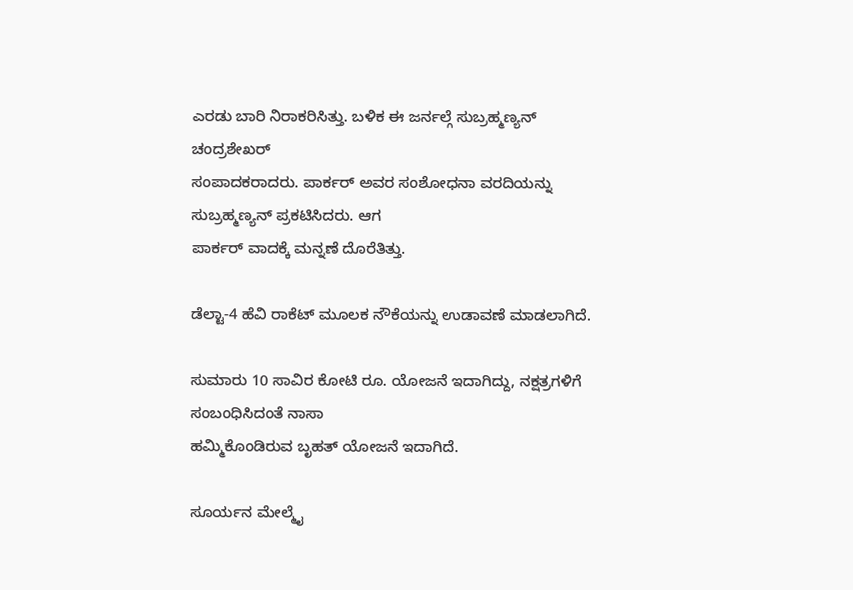ಎರಡು ಬಾರಿ ನಿರಾಕರಿಸಿತ್ತು. ಬಳಿಕ ಈ ಜರ್ನಲ್ಗೆ ಸುಬ್ರಹ್ಮಣ್ಯನ್ ಚಂದ್ರಶೇಖರ್
ಸಂಪಾದಕರಾದರು. ಪಾರ್ಕರ್ ಅವರ ಸಂಶೋಧನಾ ವರದಿಯನ್ನು ಸುಬ್ರಹ್ಮಣ್ಯನ್ ಪ್ರಕಟಿಸಿದರು. ಆಗ
ಪಾರ್ಕರ್ ವಾದಕ್ಕೆ ಮನ್ನಣೆ ದೊರೆತಿತ್ತು.

ಡೆಲ್ಟಾ-4 ಹೆವಿ ರಾಕೆಟ್ ಮೂಲಕ ನೌಕೆಯನ್ನು ಉಡಾವಣೆ ಮಾಡಲಾಗಿದೆ.

ಸುಮಾರು 10 ಸಾವಿರ ಕೋಟಿ ರೂ. ಯೋಜನೆ ಇದಾಗಿದ್ದು, ನಕ್ಷತ್ರಗಳಿಗೆ ಸಂಬಂಧಿಸಿದಂತೆ ನಾಸಾ
ಹಮ್ಮಿಕೊಂಡಿರುವ ಬೃಹತ್ ಯೋಜನೆ ಇದಾಗಿದೆ.

ಸೂರ್ಯನ ಮೇಲ್ಮೈ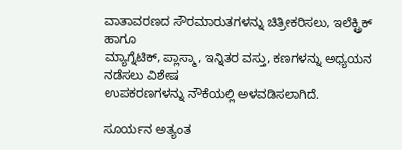ವಾತಾವರಣದ ಸೌರಮಾರುತಗಳನ್ನು ಚಿತ್ರೀಕರಿಸಲು, ಇಲೆಕ್ಟ್ರಿಕ್ ಹಾಗೂ
ಮ್ಯಾಗ್ನೆಟಿಕ್, ಪ್ಲಾಸ್ಮಾ, ಇನ್ನಿತರ ವಸ್ತು, ಕಣಗಳನ್ನು ಅಧ್ಯಯನ ನಡೆಸಲು ವಿಶೇಷ
ಉಪಕರಣಗಳನ್ನು ನೌಕೆಯಲ್ಲಿ ಅಳವಡಿಸಲಾಗಿದೆ.

ಸೂರ್ಯನ ಅತ್ಯಂತ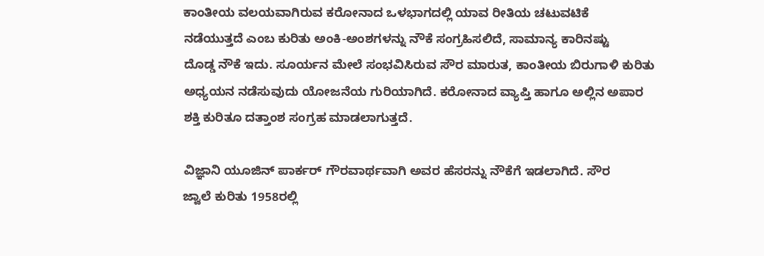ಕಾಂತೀಯ ವಲಯವಾಗಿರುವ ಕರೋನಾದ ಒಳಭಾಗದಲ್ಲಿ ಯಾವ ರೀತಿಯ ಚಟುವಟಿಕೆ
ನಡೆಯುತ್ತದೆ ಎಂಬ ಕುರಿತು ಅಂಕಿ-ಅಂಶಗಳನ್ನು ನೌಕೆ ಸಂಗ್ರಹಿಸಲಿದೆ, ಸಾಮಾನ್ಯ ಕಾರಿನಷ್ಟು
ದೊಡ್ಡ ನೌಕೆ ಇದು. ಸೂರ್ಯನ ಮೇಲೆ ಸಂಭವಿಸಿರುವ ಸೌರ ಮಾರುತ, ಕಾಂತೀಯ ಬಿರುಗಾಳಿ ಕುರಿತು
ಅಧ್ಯಯನ ನಡೆಸುವುದು ಯೋಜನೆಯ ಗುರಿಯಾಗಿದೆ. ಕರೋನಾದ ವ್ಯಾಪ್ತಿ ಹಾಗೂ ಅಲ್ಲಿನ ಅಪಾರ
ಶಕ್ತಿ ಕುರಿತೂ ದತ್ತಾಂಶ ಸಂಗ್ರಹ ಮಾಡಲಾಗುತ್ತದೆ.

ವಿಜ್ಞಾನಿ ಯೂಜಿನ್ ಪಾರ್ಕರ್ ಗೌರವಾರ್ಥವಾಗಿ ಅವರ ಹೆಸರನ್ನು ನೌಕೆಗೆ ಇಡಲಾಗಿದೆ. ಸೌರ
ಜ್ವಾಲೆ ಕುರಿತು 1958ರಲ್ಲಿ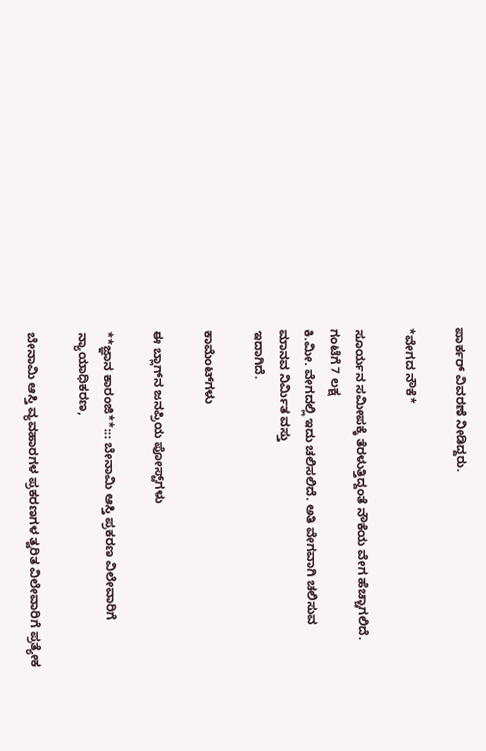ಪಾರ್ಕರ್ ವಿವರಣೆ ನೀಡಿದ್ದರು.

*ವೇಗದ ನೌಕೆ*

ಸೂರ್ಯನ ಸಮೀಪಕ್ಕೆ ತೆರಳುತ್ತಿದ್ದಂತೆ ನೌಕೆಯ ವೇಗ ಹೆಚ್ಚಾಗಲಿದೆ. ಗಂಟೆಗೆ 7 ಲಕ್ಷ
ಕಿ.ಮೀ. ವೇಗದಲ್ಲಿ ಇದು ಚಲಿಸಲಿದೆ. ಅತಿ ವೇಗವಾಗಿ ಚಲಿಸುವ ಮಾನವ ನಿರ್ವಿುತ ವಸ್ತು
ಇದಾಗಿದೆ.

ಕಾಮೆಂಟ್‌ಗಳು

ಈ ಬ್ಲಾಗ್‌ನ ಜನಪ್ರಿಯ ಪೋಸ್ಟ್‌ಗಳು

**ಜ್ಞಾನ ಕಾರಂಜಿ**::: ಬೇನಾಮಿ ಆಸ್ತಿ ಪ್ರಕರಣ ವಿಲೇವಾರಿಗೆ ನ್ಯಾಯಾಧಿಕರಣ,

ಬೇನಾಮಿ ಆಸ್ತಿ ವ್ಯವಹಾರಗಳ ಪ್ರಕರಣಗಳ ತ್ವರಿತ ವಿಲೇವಾರಿಗೆ ಪ್ರತ್ಯೇಕ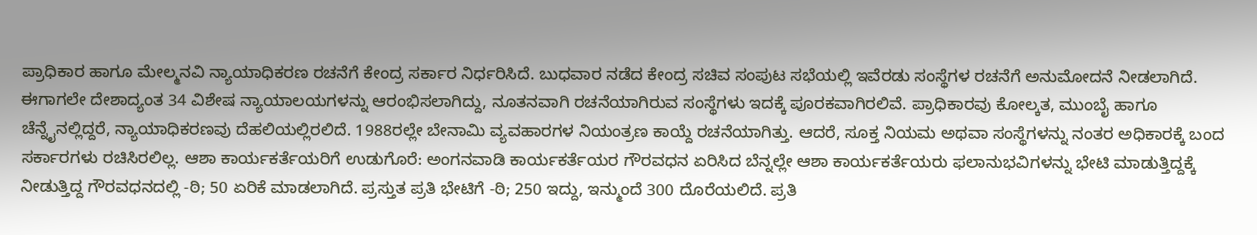ಪ್ರಾಧಿಕಾರ ಹಾಗೂ ಮೇಲ್ಮನವಿ ನ್ಯಾಯಾಧಿಕರಣ ರಚನೆಗೆ ಕೇಂದ್ರ ಸರ್ಕಾರ ನಿರ್ಧರಿಸಿದೆ. ಬುಧವಾರ ನಡೆದ ಕೇಂದ್ರ ಸಚಿವ ಸಂಪುಟ ಸಭೆಯಲ್ಲಿ ಇವೆರಡು ಸಂಸ್ಥೆಗಳ ರಚನೆಗೆ ಅನುಮೋದನೆ ನೀಡಲಾಗಿದೆ. ಈಗಾಗಲೇ ದೇಶಾದ್ಯಂತ 34 ವಿಶೇಷ ನ್ಯಾಯಾಲಯಗಳನ್ನು ಆರಂಭಿಸಲಾಗಿದ್ದು, ನೂತನವಾಗಿ ರಚನೆಯಾಗಿರುವ ಸಂಸ್ಥೆಗಳು ಇದಕ್ಕೆ ಪೂರಕವಾಗಿರಲಿವೆ. ಪ್ರಾಧಿಕಾರವು ಕೋಲ್ಕತ, ಮುಂಬೈ ಹಾಗೂ ಚೆನ್ನೈನಲ್ಲಿದ್ದರೆ, ನ್ಯಾಯಾಧಿಕರಣವು ದೆಹಲಿಯಲ್ಲಿರಲಿದೆ. 1988ರಲ್ಲೇ ಬೇನಾಮಿ ವ್ಯವಹಾರಗಳ ನಿಯಂತ್ರಣ ಕಾಯ್ದೆ ರಚನೆಯಾಗಿತ್ತು. ಆದರೆ, ಸೂಕ್ತ ನಿಯಮ ಅಥವಾ ಸಂಸ್ಥೆಗಳನ್ನು ನಂತರ ಅಧಿಕಾರಕ್ಕೆ ಬಂದ ಸರ್ಕಾರಗಳು ರಚಿಸಿರಲಿಲ್ಲ. ಆಶಾ ಕಾರ್ಯಕರ್ತೆಯರಿಗೆ ಉಡುಗೊರೆ: ಅಂಗನವಾಡಿ ಕಾರ್ಯಕರ್ತೆಯರ ಗೌರವಧನ ಏರಿಸಿದ ಬೆನ್ನಲ್ಲೇ ಆಶಾ ಕಾರ್ಯಕರ್ತೆಯರು ಫಲಾನುಭವಿಗಳನ್ನು ಭೇಟಿ ಮಾಡುತ್ತಿದ್ದಕ್ಕೆ ನೀಡುತ್ತಿದ್ದ ಗೌರವಧನದಲ್ಲಿ -ಠಿ; 50 ಏರಿಕೆ ಮಾಡಲಾಗಿದೆ. ಪ್ರಸ್ತುತ ಪ್ರತಿ ಭೇಟಿಗೆ -ಠಿ; 250 ಇದ್ದು, ಇನ್ಮುಂದೆ 300 ದೊರೆಯಲಿದೆ. ಪ್ರತಿ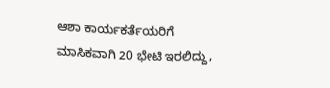ಆಶಾ ಕಾರ್ಯಕರ್ತೆಯರಿಗೆ ಮಾಸಿಕವಾಗಿ 20 ಭೇಟಿ ಇರಲಿದ್ದು,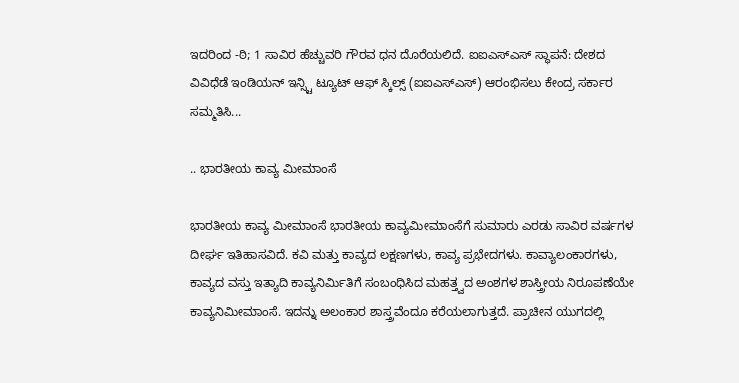ಇದರಿಂದ -ಠಿ; 1 ಸಾವಿರ ಹೆಚ್ಚುವರಿ ಗೌರವ ಧನ ದೊರೆಯಲಿದೆ. ಐಐಎಸ್ಎಸ್ ಸ್ಥಾಪನೆ: ದೇಶದ ವಿವಿಧೆಡೆ ಇಂಡಿಯನ್ ಇನ್ಸ್ಟಿ ಟ್ಯೂಟ್ ಆಫ್ ಸ್ಕಿಲ್ಸ್ (ಐಐಎಸ್ಎಸ್) ಆರಂಭಿಸಲು ಕೇಂದ್ರ ಸರ್ಕಾರ ಸಮ್ಮತಿಸಿ...

.. ಭಾರತೀಯ ಕಾವ್ಯ ಮೀಮಾಂಸೆ

ಭಾರತೀಯ ಕಾವ್ಯ ಮೀಮಾಂಸೆ ಭಾರತೀಯ ಕಾವ್ಯಮೀಮಾಂಸೆಗೆ ಸುಮಾರು ಎರಡು ಸಾವಿರ ವರ್ಷಗಳ ದೀರ್ಘ ಇತಿಹಾಸವಿದೆ. ಕವಿ ಮತ್ತು ಕಾವ್ಯದ ಲಕ್ಷಣಗಳು, ಕಾವ್ಯ ಪ್ರಭೇದಗಳು. ಕಾವ್ಯಾಲಂಕಾರಗಳು, ಕಾವ್ಯದ ವಸ್ತು ಇತ್ಯಾದಿ ಕಾವ್ಯನಿರ್ಮಿತಿಗೆ ಸಂಬಂಧಿಸಿದ ಮಹತ್ತ್ವದ ಅಂಶಗಳ ಶಾಸ್ತ್ರೀಯ ನಿರೂಪಣೆಯೇ ಕಾವ್ಯನಿಮೀಮಾಂಸೆ. ಇದನ್ನು ಅಲಂಕಾರ ಶಾಸ್ತ್ರವೆಂದೂ ಕರೆಯಲಾಗುತ್ತದೆ. ಪ್ರಾಚೀನ ಯುಗದಲ್ಲಿ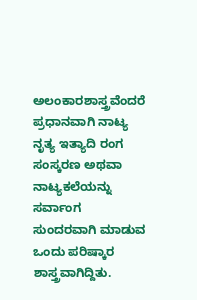ಅಲಂಕಾರಶಾಸ್ತ್ರವೆಂದರೆ ಪ್ರಧಾನವಾಗಿ ನಾಟ್ಯ ನೃತ್ಯ ಇತ್ಯಾದಿ ರಂಗ ಸಂಸ್ಕರಣ ಅಥವಾ ನಾಟ್ಯಕಲೆಯನ್ನು ಸರ್ವಾಂಗ ಸುಂದರವಾಗಿ ಮಾಡುವ ಒಂದು ಪರಿಷ್ಕಾರ ಶಾಸ್ತ್ರವಾಗಿದ್ದಿತು.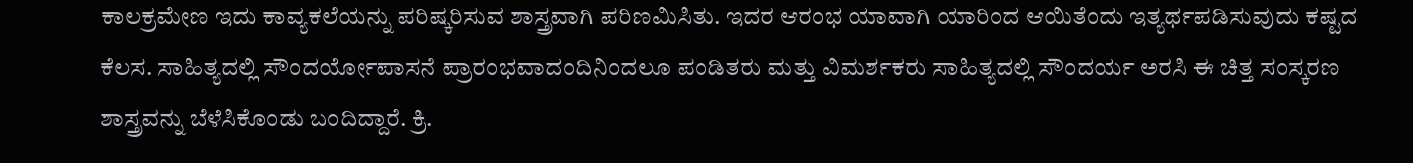ಕಾಲಕ್ರಮೇಣ ಇದು ಕಾವ್ಯಕಲೆಯನ್ನು ಪರಿಷ್ಕರಿಸುವ ಶಾಸ್ತ್ರವಾಗಿ ಪರಿಣಮಿಸಿತು. ಇದರ ಆರಂಭ ಯಾವಾಗಿ ಯಾರಿಂದ ಆಯಿತೆಂದು ಇತ್ಯರ್ಥಪಡಿಸುವುದು ಕಷ್ಟದ ಕೆಲಸ. ಸಾಹಿತ್ಯದಲ್ಲಿ ಸೌಂದರ್ಯೋಪಾಸನೆ ಪ್ರಾರಂಭವಾದಂದಿನಿಂದಲೂ ಪಂಡಿತರು ಮತ್ತು ವಿಮರ್ಶಕರು ಸಾಹಿತ್ಯದಲ್ಲಿ ಸೌಂದರ್ಯ ಅರಸಿ ಈ ಚಿತ್ತ ಸಂಸ್ಕರಣ ಶಾಸ್ತ್ರವನ್ನು ಬೆಳೆಸಿಕೊಂಡು ಬಂದಿದ್ದಾರೆ. ಕ್ರಿ.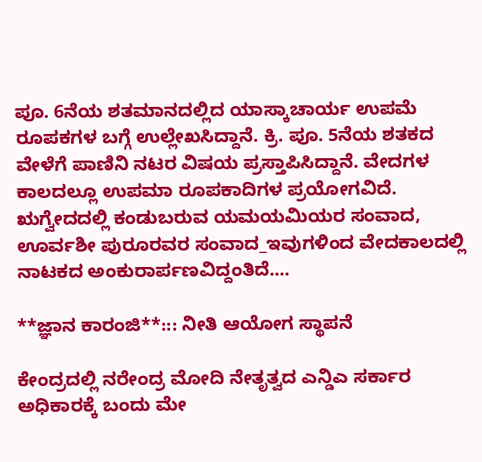ಪೂ. 6ನೆಯ ಶತಮಾನದಲ್ಲಿದ ಯಾಸ್ಕಾಚಾರ್ಯ ಉಪಮೆ ರೂಪಕಗಳ ಬಗ್ಗೆ ಉಲ್ಲೇಖಸಿದ್ದಾನೆ. ಕ್ರಿ. ಪೂ. 5ನೆಯ ಶತಕದ ವೇಳೆಗೆ ಪಾಣಿನಿ ನಟರ ವಿಷಯ ಪ್ರಸ್ತಾಪಿಸಿದ್ದಾನೆ. ವೇದಗಳ ಕಾಲದಲ್ಲೂ ಉಪಮಾ ರೂಪಕಾದಿಗಳ ಪ್ರಯೋಗವಿದೆ. ಋಗ್ವೇದದಲ್ಲಿ ಕಂಡುಬರುವ ಯಮಯಮಿಯರ ಸಂವಾದ, ಊರ್ವಶೀ ಪುರೂರವರ ಸಂವಾದ_ಇವುಗಳಿಂದ ವೇದಕಾಲದಲ್ಲಿ ನಾಟಕದ ಅಂಕುರಾರ್ಪಣವಿದ್ದಂತಿದೆ....

**ಜ್ಞಾನ ಕಾರಂಜಿ**::: ನೀತಿ ಆಯೋಗ ಸ್ಥಾಪನೆ

ಕೇಂದ್ರದಲ್ಲಿ ನರೇಂದ್ರ ಮೋದಿ ನೇತೃತ್ವದ ಎನ್ಡಿಎ ಸರ್ಕಾರ ಅಧಿಕಾರಕ್ಕೆ ಬಂದು ಮೇ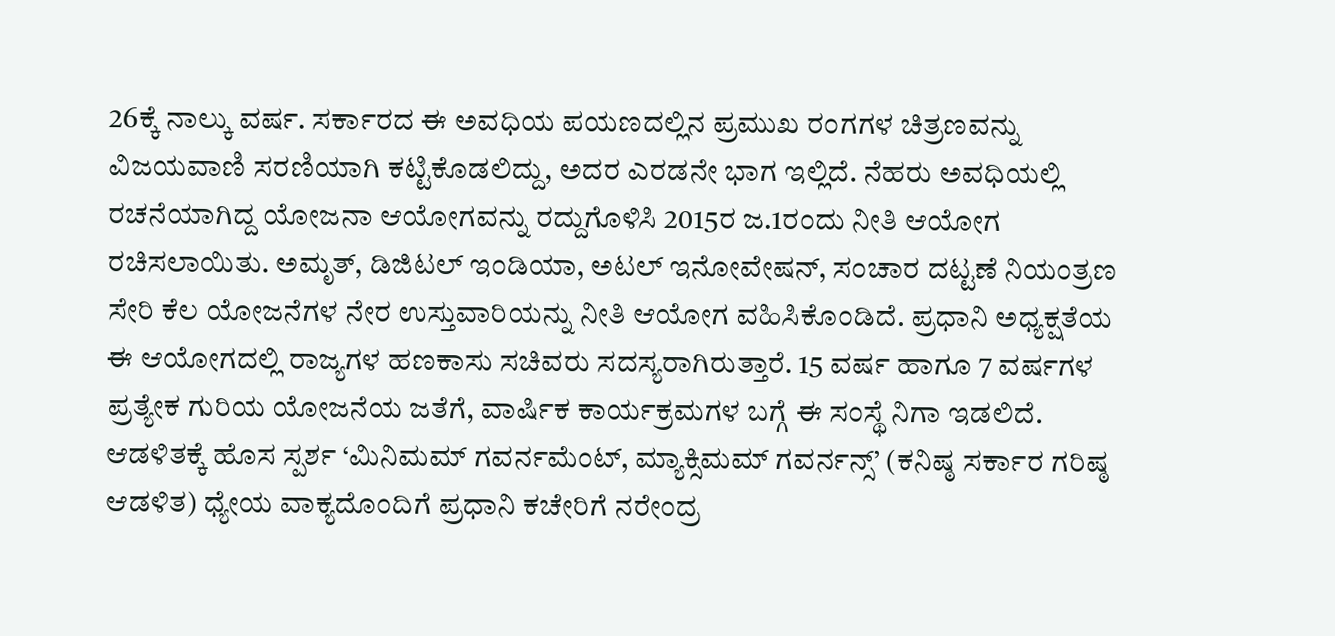26ಕ್ಕೆ ನಾಲ್ಕು ವರ್ಷ. ಸರ್ಕಾರದ ಈ ಅವಧಿಯ ಪಯಣದಲ್ಲಿನ ಪ್ರಮುಖ ರಂಗಗಳ ಚಿತ್ರಣವನ್ನು ವಿಜಯವಾಣಿ ಸರಣಿಯಾಗಿ ಕಟ್ಟಿಕೊಡಲಿದ್ದು, ಅದರ ಎರಡನೇ ಭಾಗ ಇಲ್ಲಿದೆ. ನೆಹರು ಅವಧಿಯಲ್ಲಿ ರಚನೆಯಾಗಿದ್ದ ಯೋಜನಾ ಆಯೋಗವನ್ನು ರದ್ದುಗೊಳಿಸಿ 2015ರ ಜ.1ರಂದು ನೀತಿ ಆಯೋಗ ರಚಿಸಲಾಯಿತು. ಅಮೃತ್, ಡಿಜಿಟಲ್ ಇಂಡಿಯಾ, ಅಟಲ್ ಇನೋವೇಷನ್, ಸಂಚಾರ ದಟ್ಟಣೆ ನಿಯಂತ್ರಣ ಸೇರಿ ಕೆಲ ಯೋಜನೆಗಳ ನೇರ ಉಸ್ತುವಾರಿಯನ್ನು ನೀತಿ ಆಯೋಗ ವಹಿಸಿಕೊಂಡಿದೆ. ಪ್ರಧಾನಿ ಅಧ್ಯಕ್ಷತೆಯ ಈ ಆಯೋಗದಲ್ಲಿ ರಾಜ್ಯಗಳ ಹಣಕಾಸು ಸಚಿವರು ಸದಸ್ಯರಾಗಿರುತ್ತಾರೆ. 15 ವರ್ಷ ಹಾಗೂ 7 ವರ್ಷಗಳ ಪ್ರತ್ಯೇಕ ಗುರಿಯ ಯೋಜನೆಯ ಜತೆಗೆ, ವಾರ್ಷಿಕ ಕಾರ್ಯಕ್ರಮಗಳ ಬಗ್ಗೆ ಈ ಸಂಸ್ಥೆ ನಿಗಾ ಇಡಲಿದೆ. ಆಡಳಿತಕ್ಕೆ ಹೊಸ ಸ್ಪರ್ಶ ‘ಮಿನಿಮಮ್ ಗವರ್ನಮೆಂಟ್, ಮ್ಯಾಕ್ಸಿಮಮ್ ಗವರ್ನನ್ಸ್’ (ಕನಿಷ್ಠ ಸರ್ಕಾರ ಗರಿಷ್ಠ ಆಡಳಿತ) ಧ್ಯೇಯ ವಾಕ್ಯದೊಂದಿಗೆ ಪ್ರಧಾನಿ ಕಚೇರಿಗೆ ನರೇಂದ್ರ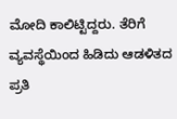ಮೋದಿ ಕಾಲಿಟ್ಟಿದ್ದರು. ತೆರಿಗೆ ವ್ಯವಸ್ಥೆಯಿಂದ ಹಿಡಿದು ಆಡಳಿತದ ಪ್ರತಿ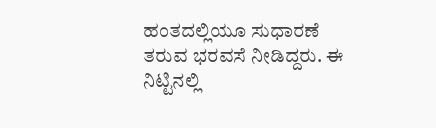ಹಂತದಲ್ಲಿಯೂ ಸುಧಾರಣೆ ತರುವ ಭರವಸೆ ನೀಡಿದ್ದರು. ಈ ನಿಟ್ಟಿನಲ್ಲಿ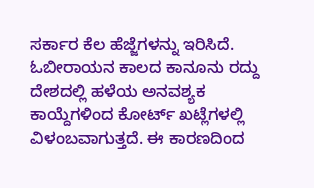ಸರ್ಕಾರ ಕೆಲ ಹೆಜ್ಜೆಗಳನ್ನು ಇರಿಸಿದೆ. ಓಬೀರಾಯನ ಕಾಲದ ಕಾನೂನು ರದ್ದು ದೇಶದಲ್ಲಿ ಹಳೆಯ ಅನವಶ್ಯಕ ಕಾಯ್ದೆಗಳಿಂದ ಕೋರ್ಟ್ ಖಟ್ಲೆಗಳಲ್ಲಿ ವಿಳಂಬವಾಗುತ್ತದೆ. ಈ ಕಾರಣದಿಂದ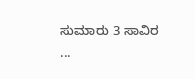ಸುಮಾರು 3 ಸಾವಿರ ...